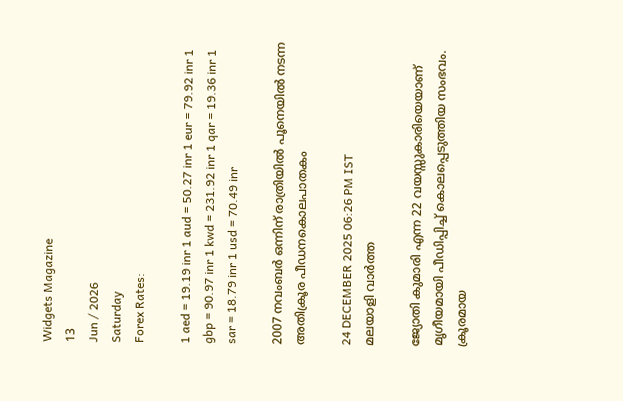Widgets Magazine
13
Jun / 2026
Saturday
Forex Rates:

1 aed = 19.19 inr 1 aud = 50.27 inr 1 eur = 79.92 inr 1 gbp = 90.97 inr 1 kwd = 231.92 inr 1 qar = 19.36 inr 1 sar = 18.79 inr 1 usd = 70.49 inr

2007 നവംബര്‍ ഒന്നിന് രാത്രിയില്‍ പൂനെയില്‍ നടന്ന അതിക്രൂര പീഡനകൊലപാതകം

24 DECEMBER 2025 06:26 PM IST
മലയാളി വാര്‍ത്ത

ജ്യോതി കുമാരി എന്ന 22 വയസ്സുകാരിയെയാണ് മൃഗീയമായി പീഡിപ്പിച്ച് കൊലപ്പെടുത്തിയ സംഭവം. ക്രൂരമായ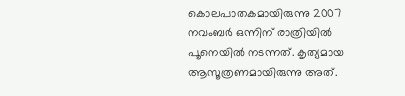കൊലപാതകമായിരുന്നു 2007 നവംബര്‍ ഒന്നിന് രാത്രിയില്‍ പൂനെയില്‍ നടന്നത്. കൃത്യമായ ആസൂത്രണമായിരുന്നു അത്.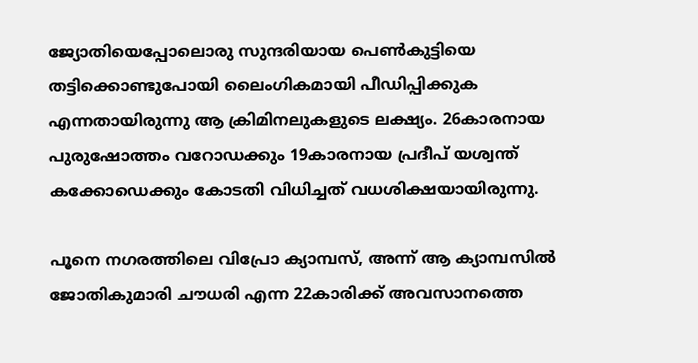ജ്യോതിയെപ്പോലൊരു സുന്ദരിയായ പെണ്‍കുട്ടിയെ തട്ടിക്കൊണ്ടുപോയി ലൈംഗികമായി പീഡിപ്പിക്കുക എന്നതായിരുന്നു ആ ക്രിമിനലുകളുടെ ലക്ഷ്യം. 26കാരനായ പുരുഷോത്തം വറോഡക്കും 19കാരനായ പ്രദീപ് യശ്വന്ത് കക്കോഡെക്കും കോടതി വിധിച്ചത് വധശിക്ഷയായിരുന്നു.

പൂനെ നഗരത്തിലെ വിപ്രോ ക്യാമ്പസ്, അന്ന് ആ ക്യാമ്പസില്‍ ജോതികുമാരി ചൗധരി എന്ന 22കാരിക്ക് അവസാനത്തെ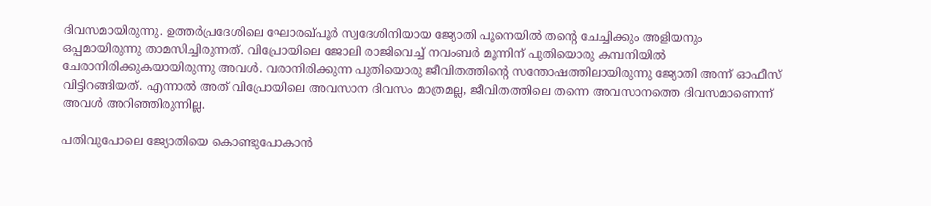ദിവസമായിരുന്നു. ഉത്തര്‍പ്രദേശിലെ ഘോരഖ്പൂര്‍ സ്വദേശിനിയായ ജ്യോതി പൂനെയില്‍ തന്റെ ചേച്ചിക്കും അളിയനും ഒപ്പമായിരുന്നു താമസിച്ചിരുന്നത്. വിപ്രോയിലെ ജോലി രാജിവെച്ച് നവംബര്‍ മൂന്നിന് പുതിയൊരു കമ്പനിയില്‍ ചേരാനിരിക്കുകയായിരുന്നു അവള്‍. വരാനിരിക്കുന്ന പുതിയൊരു ജീവിതത്തിന്റെ സന്തോഷത്തിലായിരുന്നു ജ്യോതി അന്ന് ഓഫീസ് വിട്ടിറങ്ങിയത്. എന്നാല്‍ അത് വിപ്രോയിലെ അവസാന ദിവസം മാത്രമല്ല, ജീവിതത്തിലെ തന്നെ അവസാനത്തെ ദിവസമാണെന്ന് അവള്‍ അറിഞ്ഞിരുന്നില്ല.

പതിവുപോലെ ജ്യോതിയെ കൊണ്ടുപോകാന്‍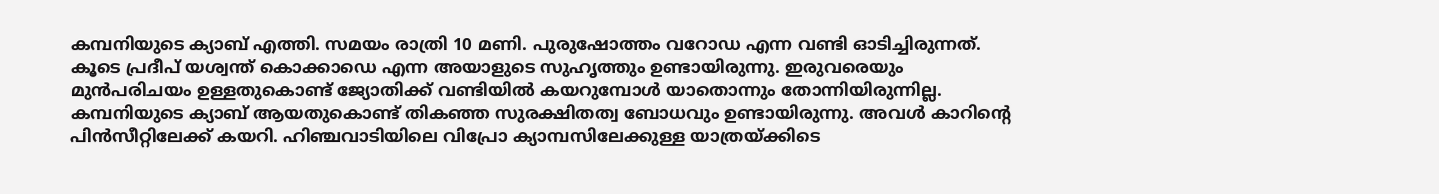കമ്പനിയുടെ ക്യാബ് എത്തി. സമയം രാത്രി 10 മണി. പുരുഷോത്തം വറോഡ എന്ന വണ്ടി ഓടിച്ചിരുന്നത്. കൂടെ പ്രദീപ് യശ്വന്ത് കൊക്കാഡെ എന്ന അയാളുടെ സുഹൃത്തും ഉണ്ടായിരുന്നു. ഇരുവരെയും മുന്‍പരിചയം ഉള്ളതുകൊണ്ട് ജ്യോതിക്ക് വണ്ടിയില്‍ കയറുമ്പോള്‍ യാതൊന്നും തോന്നിയിരുന്നില്ല. കമ്പനിയുടെ ക്യാബ് ആയതുകൊണ്ട് തികഞ്ഞ സുരക്ഷിതത്വ ബോധവും ഉണ്ടായിരുന്നു. അവള്‍ കാറിന്റെ പിന്‍സീറ്റിലേക്ക് കയറി. ഹിഞ്ചവാടിയിലെ വിപ്രോ ക്യാമ്പസിലേക്കുള്ള യാത്രയ്ക്കിടെ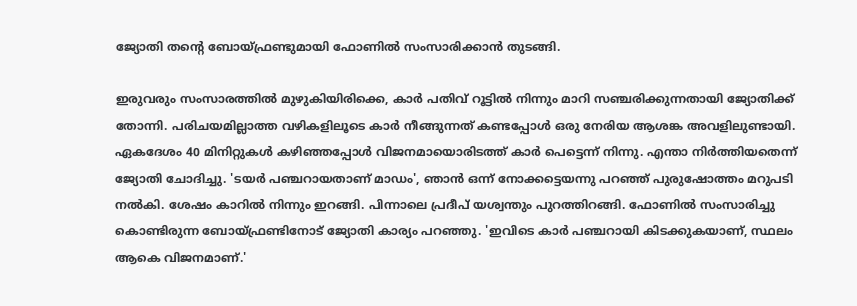ജ്യോതി തന്റെ ബോയ്ഫ്രണ്ടുമായി ഫോണില്‍ സംസാരിക്കാന്‍ തുടങ്ങി.

ഇരുവരും സംസാരത്തില്‍ മുഴുകിയിരിക്കെ, കാര്‍ പതിവ് റൂട്ടില്‍ നിന്നും മാറി സഞ്ചരിക്കുന്നതായി ജ്യോതിക്ക് തോന്നി. പരിചയമില്ലാത്ത വഴികളിലൂടെ കാര്‍ നീങ്ങുന്നത് കണ്ടപ്പോള്‍ ഒരു നേരിയ ആശങ്ക അവളിലുണ്ടായി. ഏകദേശം 40 മിനിറ്റുകള്‍ കഴിഞ്ഞപ്പോള്‍ വിജനമായൊരിടത്ത് കാര്‍ പെട്ടെന്ന് നിന്നു. എന്താ നിര്‍ത്തിയതെന്ന് ജ്യോതി ചോദിച്ചു. 'ടയര്‍ പഞ്ചറായതാണ് മാഡം', ഞാന്‍ ഒന്ന് നോക്കട്ടെയന്നു പറഞ്ഞ് പുരുഷോത്തം മറുപടി നല്‍കി. ശേഷം കാറില്‍ നിന്നും ഇറങ്ങി. പിന്നാലെ പ്രദീപ് യശ്വന്തും പുറത്തിറങ്ങി. ഫോണില്‍ സംസാരിച്ചു കൊണ്ടിരുന്ന ബോയ്ഫ്രണ്ടിനോട് ജ്യോതി കാര്യം പറഞ്ഞു. 'ഇവിടെ കാര്‍ പഞ്ചറായി കിടക്കുകയാണ്, സ്ഥലം ആകെ വിജനമാണ്.'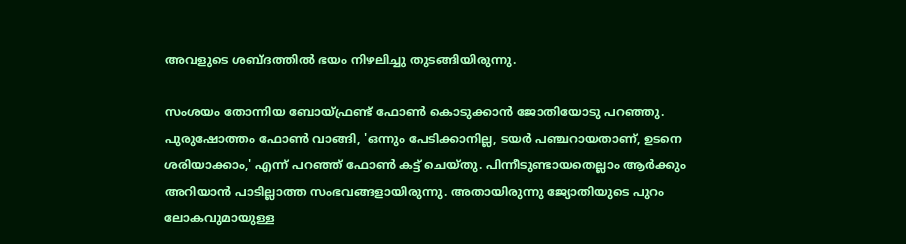അവളുടെ ശബ്ദത്തില്‍ ഭയം നിഴലിച്ചു തുടങ്ങിയിരുന്നു.

സംശയം തോന്നിയ ബോയ്ഫ്രണ്ട് ഫോണ്‍ കൊടുക്കാന്‍ ജോതിയോടു പറഞ്ഞു. പുരുഷോത്തം ഫോണ്‍ വാങ്ങി, 'ഒന്നും പേടിക്കാനില്ല, ടയര്‍ പഞ്ചറായതാണ്, ഉടനെ ശരിയാക്കാം,' എന്ന് പറഞ്ഞ് ഫോണ്‍ കട്ട് ചെയ്തു. പിന്നീടുണ്ടായതെല്ലാം ആര്‍ക്കും അറിയാന്‍ പാടില്ലാത്ത സംഭവങ്ങളായിരുന്നു. അതായിരുന്നു ജ്യോതിയുടെ പുറം ലോകവുമായുള്ള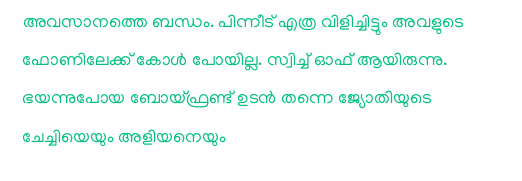അവസാനത്തെ ബന്ധം. പിന്നീട് എത്ര വിളിച്ചിട്ടും അവളുടെ ഫോണിലേക്ക് കോള്‍ പോയില്ല. സ്വിച്ച് ഓഫ് ആയിരുന്നു. ഭയന്നുപോയ ബോയ്ഫ്രണ്ട് ഉടന്‍ തന്നെ ജ്യോതിയുടെ ചേച്ചിയെയും അളിയനെയും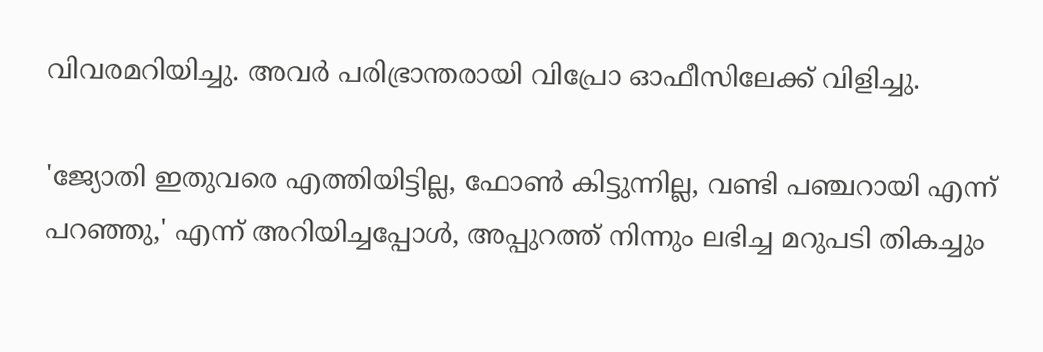വിവരമറിയിച്ചു. അവര്‍ പരിഭ്രാന്തരായി വിപ്രോ ഓഫീസിലേക്ക് വിളിച്ചു.

'ജ്യോതി ഇതുവരെ എത്തിയിട്ടില്ല, ഫോണ്‍ കിട്ടുന്നില്ല, വണ്ടി പഞ്ചറായി എന്ന് പറഞ്ഞു,' എന്ന് അറിയിച്ചപ്പോള്‍, അപ്പുറത്ത് നിന്നും ലഭിച്ച മറുപടി തികച്ചും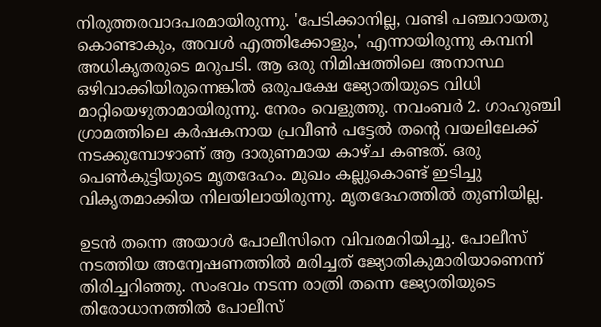നിരുത്തരവാദപരമായിരുന്നു. 'പേടിക്കാനില്ല, വണ്ടി പഞ്ചറായതു കൊണ്ടാകും, അവള്‍ എത്തിക്കോളും,' എന്നായിരുന്നു കമ്പനി അധികൃതരുടെ മറുപടി. ആ ഒരു നിമിഷത്തിലെ അനാസ്ഥ ഒഴിവാക്കിയിരുന്നെങ്കില്‍ ഒരുപക്ഷേ ജ്യോതിയുടെ വിധി മാറ്റിയെഴുതാമായിരുന്നു. നേരം വെളുത്തു. നവംബര്‍ 2. ഗാഹുഞ്ചി ഗ്രാമത്തിലെ കര്‍ഷകനായ പ്രവീണ്‍ പട്ടേല്‍ തന്റെ വയലിലേക്ക് നടക്കുമ്പോഴാണ് ആ ദാരുണമായ കാഴ്ച കണ്ടത്. ഒരു പെണ്‍കുട്ടിയുടെ മൃതദേഹം. മുഖം കല്ലുകൊണ്ട് ഇടിച്ചു വികൃതമാക്കിയ നിലയിലായിരുന്നു. മൃതദേഹത്തില്‍ തുണിയില്ല.

ഉടന്‍ തന്നെ അയാള്‍ പോലീസിനെ വിവരമറിയിച്ചു. പോലീസ് നടത്തിയ അന്വേഷണത്തില്‍ മരിച്ചത് ജ്യോതികുമാരിയാണെന്ന് തിരിച്ചറിഞ്ഞു. സംഭവം നടന്ന രാത്രി തന്നെ ജ്യോതിയുടെ തിരോധാനത്തില്‍ പോലീസ്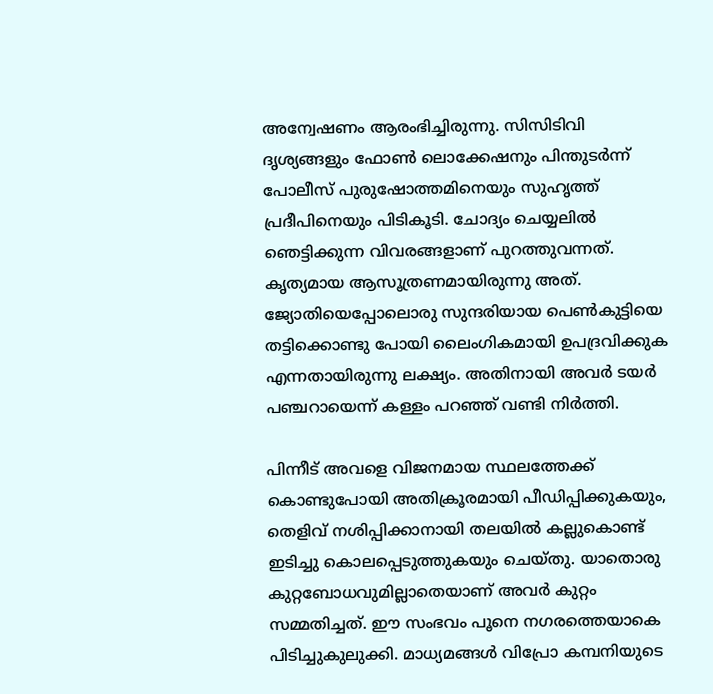അന്വേഷണം ആരംഭിച്ചിരുന്നു. സിസിടിവി ദൃശ്യങ്ങളും ഫോണ്‍ ലൊക്കേഷനും പിന്തുടര്‍ന്ന് പോലീസ് പുരുഷോത്തമിനെയും സുഹൃത്ത് പ്രദീപിനെയും പിടികൂടി. ചോദ്യം ചെയ്യലില്‍ ഞെട്ടിക്കുന്ന വിവരങ്ങളാണ് പുറത്തുവന്നത്. കൃത്യമായ ആസൂത്രണമായിരുന്നു അത്. ജ്യോതിയെപ്പോലൊരു സുന്ദരിയായ പെണ്‍കുട്ടിയെ തട്ടിക്കൊണ്ടു പോയി ലൈംഗികമായി ഉപദ്രവിക്കുക എന്നതായിരുന്നു ലക്ഷ്യം. അതിനായി അവര്‍ ടയര്‍ പഞ്ചറായെന്ന് കള്ളം പറഞ്ഞ് വണ്ടി നിര്‍ത്തി.

പിന്നീട് അവളെ വിജനമായ സ്ഥലത്തേക്ക് കൊണ്ടുപോയി അതിക്രൂരമായി പീഡിപ്പിക്കുകയും, തെളിവ് നശിപ്പിക്കാനായി തലയില്‍ കല്ലുകൊണ്ട് ഇടിച്ചു കൊലപ്പെടുത്തുകയും ചെയ്തു. യാതൊരു കുറ്റബോധവുമില്ലാതെയാണ് അവര്‍ കുറ്റം സമ്മതിച്ചത്. ഈ സംഭവം പൂനെ നഗരത്തെയാകെ പിടിച്ചുകുലുക്കി. മാധ്യമങ്ങള്‍ വിപ്രോ കമ്പനിയുടെ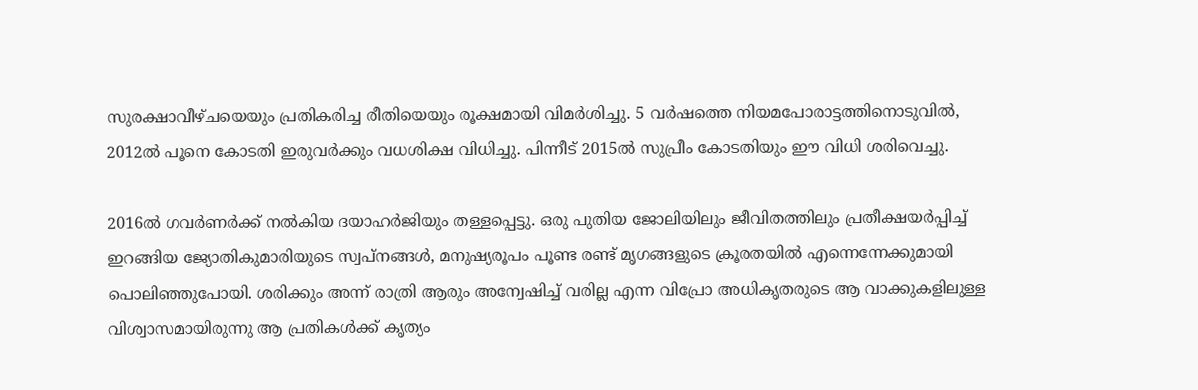സുരക്ഷാവീഴ്ചയെയും പ്രതികരിച്ച രീതിയെയും രൂക്ഷമായി വിമര്‍ശിച്ചു. 5 വര്‍ഷത്തെ നിയമപോരാട്ടത്തിനൊടുവില്‍, 2012ല്‍ പൂനെ കോടതി ഇരുവര്‍ക്കും വധശിക്ഷ വിധിച്ചു. പിന്നീട് 2015ല്‍ സുപ്രീം കോടതിയും ഈ വിധി ശരിവെച്ചു.

2016ല്‍ ഗവര്‍ണര്‍ക്ക് നല്‍കിയ ദയാഹര്‍ജിയും തള്ളപ്പെട്ടു. ഒരു പുതിയ ജോലിയിലും ജീവിതത്തിലും പ്രതീക്ഷയര്‍പ്പിച്ച് ഇറങ്ങിയ ജ്യോതികുമാരിയുടെ സ്വപ്‌നങ്ങള്‍, മനുഷ്യരൂപം പൂണ്ട രണ്ട് മൃഗങ്ങളുടെ ക്രൂരതയില്‍ എന്നെന്നേക്കുമായി പൊലിഞ്ഞുപോയി. ശരിക്കും അന്ന് രാത്രി ആരും അന്വേഷിച്ച് വരില്ല എന്ന വിപ്രോ അധികൃതരുടെ ആ വാക്കുകളിലുള്ള വിശ്വാസമായിരുന്നു ആ പ്രതികള്‍ക്ക് കൃത്യം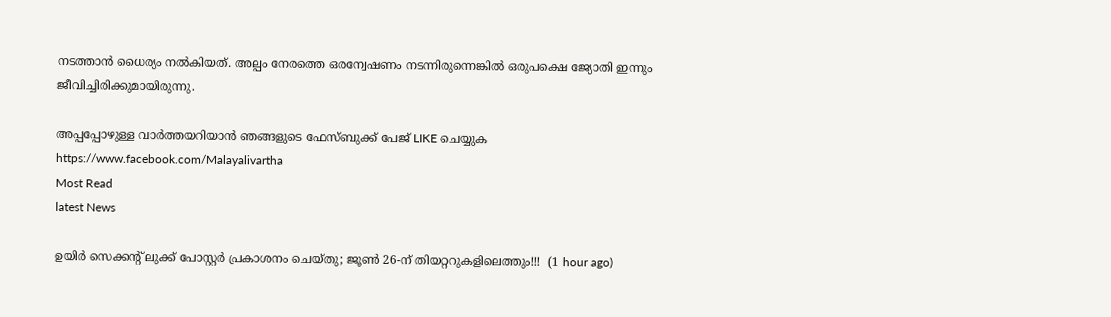നടത്താന്‍ ധൈര്യം നല്‍കിയത്. അല്പം നേരത്തെ ഒരന്വേഷണം നടന്നിരുന്നെങ്കില്‍ ഒരുപക്ഷെ ജ്യോതി ഇന്നും ജീവിച്ചിരിക്കുമായിരുന്നു.

അപ്പപ്പോഴുള്ള വാര്‍ത്തയറിയാന്‍ ഞങ്ങളുടെ ഫേസ്‌ബുക്ക്‌ പേജ് LIKE ചെയ്യുക
https://www.facebook.com/Malayalivartha
Most Read
latest News

ഉയിർ സെക്കൻ്റ് ലുക്ക് പോസ്റ്റർ പ്രകാശനം ചെയ്തു; ജൂൺ 26-ന് തിയറ്ററുകളിലെത്തും!!!  (1 hour ago)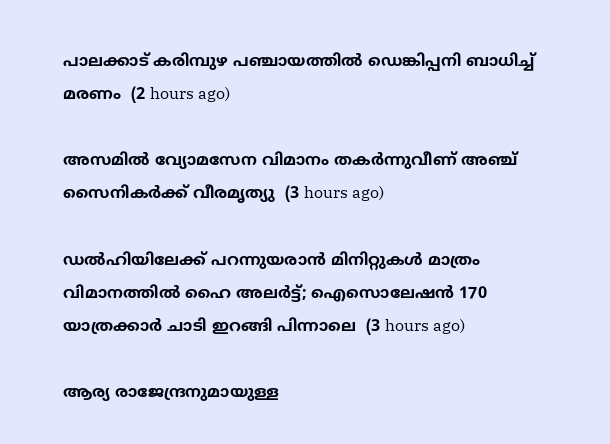പാലക്കാട് കരിമ്പുഴ പഞ്ചായത്തിൽ ഡെങ്കിപ്പനി ബാധിച്ച് മരണം  (2 hours ago)

അസമിൽ വ്യോമസേന വിമാനം തകർന്നുവീണ് അഞ്ച് സൈനികർക്ക് വീരമൃത്യു  (3 hours ago)

ഡൽഹിയിലേക്ക് പറന്നുയരാൻ മിനിറ്റുകൾ മാത്രം വിമാനത്തിൽ ഹൈ അലർട്ട്; ഐസൊലേഷൻ 170 യാത്രക്കാർ ചാടി ഇറങ്ങി പിന്നാലെ  (3 hours ago)

ആര്യ രാജേന്ദ്രനുമായുള്ള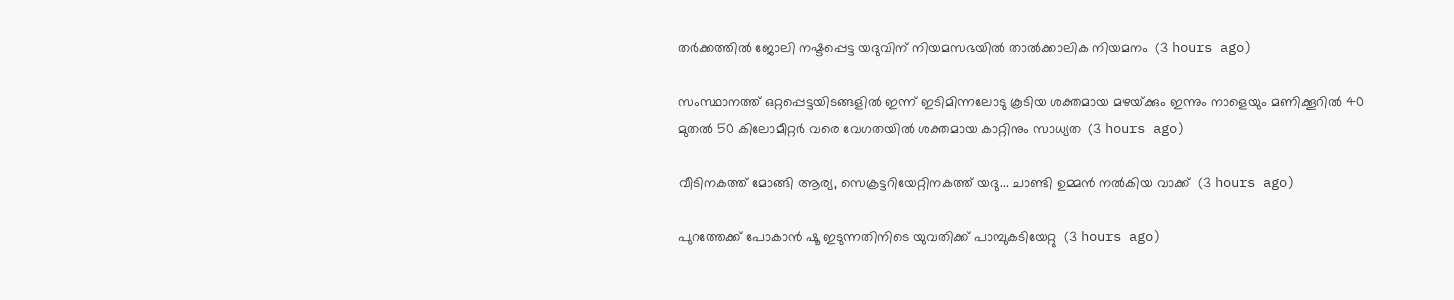തര്‍ക്കത്തില്‍ ജോലി നഷ്ടപ്പെട്ട യദുവിന് നിയമസഭയില്‍ താല്‍ക്കാലിക നിയമനം  (3 hours ago)

സംസ്ഥാനത്ത് ഒറ്റപ്പെട്ടയിടങ്ങളിൽ ഇന്ന് ഇടിമിന്നലോടു കൂടിയ ശക്തമായ മഴയ്‌ക്കും ഇന്നും നാളെയും മണിക്കൂറിൽ 40 മുതൽ 50 കിലോമീറ്റർ വരെ വേഗതയിൽ ശക്തമായ കാറ്റിനും സാധ്യത  (3 hours ago)

വീടിനകത്ത് മോങ്ങി ആര്യ, സെക്രട്ടറിയേറ്റിനകത്ത് യദു... ചാണ്ടി ഉമ്മൻ നൽകിയ വാക്ക്  (3 hours ago)

പുറത്തേക്ക് പോകാന്‍ ഷൂ ഇടുന്നതിനിടെ യുവതിക്ക് പാമ്പുകടിയേറ്റു  (3 hours ago)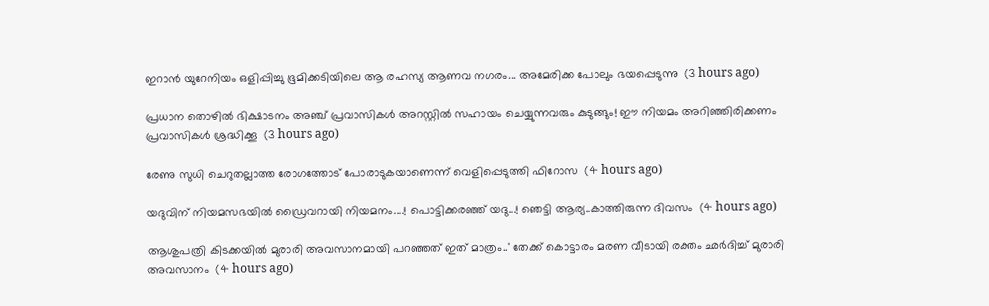ഇറാൻ യുറേനിയം ഒളിപ്പിച്ചു ഭൂമിക്കടിയിലെ ആ രഹസ്യ ആണവ നഗരം... അമേരിക്ക പോലും ഭയപ്പെടുന്നു  (3 hours ago)

പ്രധാന തൊഴിൽ ഭിക്ഷാടനം അഞ്ച് പ്രവാസികൾ അറസ്റ്റിൽ സഹായം ചെയ്യുന്നവരും കുടുങ്ങും! ഈ നിയമം അറിഞ്ഞിരിക്കണം പ്രവാസികൾ ശ്രദ്ധിക്കൂ  (3 hours ago)

രേണു സുധി ചെറുതല്ലാത്ത രോഗത്തോട് പോരാടുകയാണെന്ന് വെളിപ്പെടുത്തി ഫിറോസ  (4 hours ago)

യദുവിന് നിയമസഭയിൽ ഡ്രൈവറായി നിയമനം....! പൊട്ടിക്കരഞ്ഞ് യദു...! ഞെട്ടി ആര്യ..കാത്തിരുന്ന ദിവസം  (4 hours ago)

ആശുപത്രി കിടക്കയിൽ മുരാരി അവസാനമായി പറഞ്ഞത് ഇത് മാത്രം..' തേക്ക് കൊട്ടാരം മരണ വീടായി രക്തം ഛർദിച്ച് മുരാരി അവസാനം  (4 hours ago)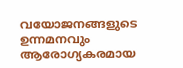വയോജനങ്ങളുടെ ഉന്നമനവും ആരോഗ്യകരമായ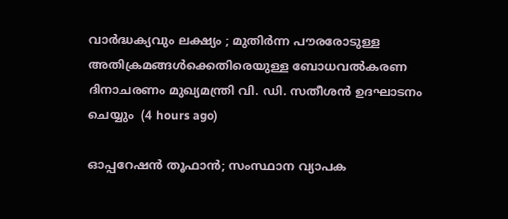വാർദ്ധക്യവും ലക്ഷ്യം ; മുതിർന്ന പൗരരോടുള്ള അതിക്രമങ്ങൾക്കെതിരെയുള്ള ബോധവൽകരണ ദിനാചരണം മുഖ്യമന്ത്രി വി. ഡി. സതീശൻ ഉദഘാടനം ചെയ്യും  (4 hours ago)

ഓപ്പറേഷന്‍ തൂഫാന്‍; സംസ്ഥാന വ്യാപക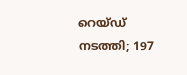റെയ്ഡ് നടത്തി; 197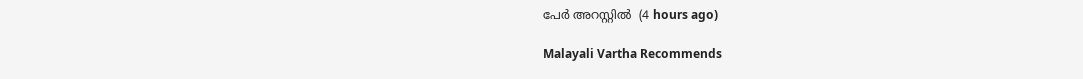പേർ അറസ്റ്റിൽ  (4 hours ago)

Malayali Vartha Recommends